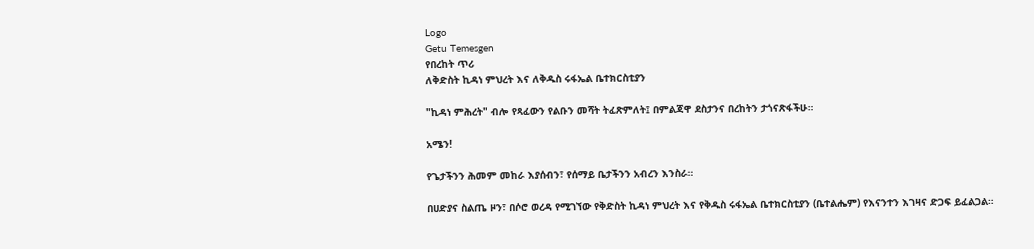Logo
Getu Temesgen
የበረከት ጥሪ
ለቅድስት ኪዳነ ምህረት እና ለቅዱስ ሩፋኤል ቤተክርስቲያን

"ኪዳነ ምሕረት" ብሎ የጻፈውን የልቡን መሻት ትፈጽምለት፤ በምልጃዋ ደስታንና በረከትን ታጎናጽፋችሁ።

አሜን!

የጌታችንን ሕመም መከራ እያሰብን፣ የሰማይ ቤታችንን አብረን እንስራ።

በሀድያና ስልጤ ዞን፣ በሶሮ ወረዳ የሚገኘው የቅድስት ኪዳነ ምህረት እና የቅዱስ ሩፋኤል ቤተክርስቲያን (ቤተልሔም) የእናንተን እገዛና ድጋፍ ይፈልጋል።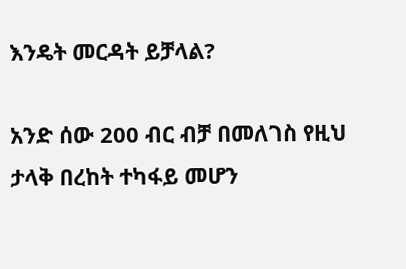እንዴት መርዳት ይቻላል?

አንድ ሰው 200 ብር ብቻ በመለገስ የዚህ ታላቅ በረከት ተካፋይ መሆን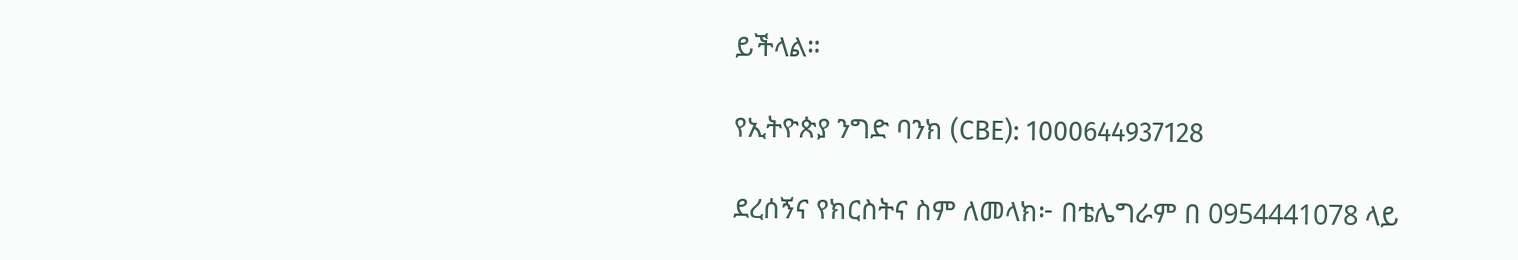ይችላል።

የኢትዮጵያ ንግድ ባንክ (CBE): 1000644937128

ደረሰኝና የክርስትና ስም ለመላክ፦ በቴሌግራም በ 0954441078 ላይ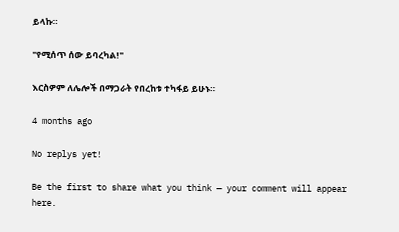ይላኩ።

"የሚሰጥ ሰው ይባረካል!"

እርስዎም ለሌሎች በማጋራት የበረከቱ ተካፋይ ይሁኑ።

4 months ago

No replys yet!

Be the first to share what you think — your comment will appear here.